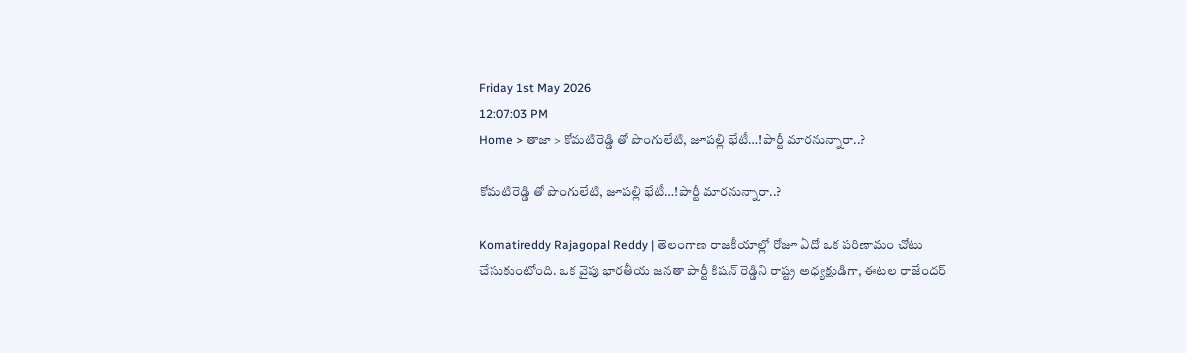Friday 1st May 2026
12:07:03 PM
Home > తాజా > కోమటిరెడ్డి తో పొంగులేటి, జూపల్లి భేటీ…!పార్టీ మారనున్నారా..?

కోమటిరెడ్డి తో పొంగులేటి, జూపల్లి భేటీ…!పార్టీ మారనున్నారా..?

Komatireddy Rajagopal Reddy | తెలంగాణ రాజకీయాల్లో రోజూ ఏదో ఒక పరిణామం చోటు చేసుకుంటోంది. ఒక వైపు భారతీయ జనతా పార్టీ కిషన్ రెడ్డిని రాష్ట్ర అధ్యక్షుడిగా, ఈటల రాజేందర్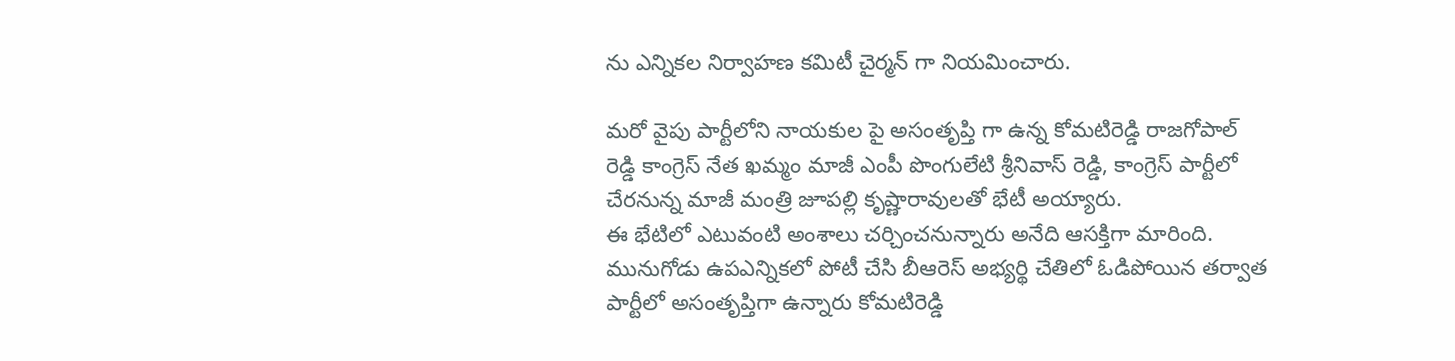ను ఎన్నికల నిర్వాహణ కమిటీ చైర్మన్ గా నియమించారు.

మరో వైపు పార్టీలోని నాయకుల పై అసంతృప్తి గా ఉన్న కోమటిరెడ్డి రాజగోపాల్ రెడ్డి కాంగ్రెస్ నేత ఖమ్మం మాజీ ఎంపీ పొంగులేటి శ్రీనివాస్ రెడ్డి, కాంగ్రెస్ పార్టీలో చేరనున్న మాజీ మంత్రి జూపల్లి కృష్ణారావులతో భేటీ అయ్యారు.
ఈ భేటిలో ఎటువంటి అంశాలు చర్చించనున్నారు అనేది ఆసక్తిగా మారింది. మునుగోడు ఉపఎన్నికలో పోటీ చేసి బీఆరెస్ అభ్యర్థి చేతిలో ఓడిపోయిన తర్వాత పార్టీలో అసంతృప్తిగా ఉన్నారు కోమటిరెడ్డి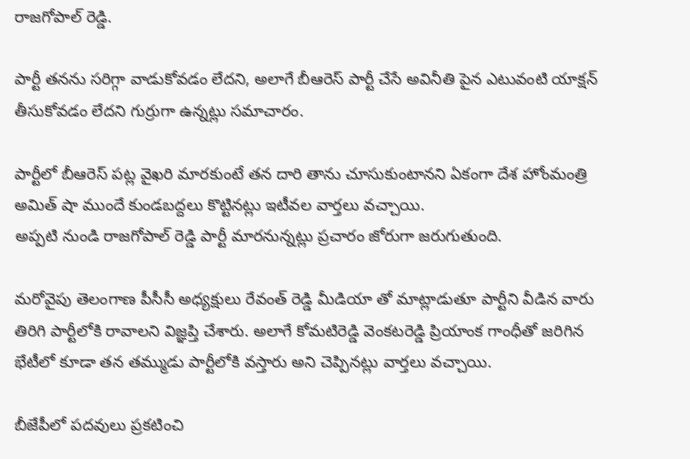రాజగోపాల్ రెడ్డి.

పార్టీ తనను సరిగ్గా వాడుకోవడం లేదని, అలాగే బీఆరెస్ పార్టీ చేసే అవినీతి పైన ఎటువంటి యాక్షన్ తీసుకోవడం లేదని గుర్రుగా ఉన్నట్లు సమాచారం.

పార్టీలో బీఆరెస్ పట్ల వైఖరి మారకుంటే తన దారి తాను చూసుకుంటానని ఏకంగా దేశ హోంమంత్రి అమిత్ షా ముందే కుండబద్దలు కొట్టినట్లు ఇటీవల వార్తలు వచ్చాయి.
అప్పటి నుండి రాజగోపాల్ రెడ్డి పార్టీ మారనున్నట్లు ప్రచారం జోరుగా జరుగుతుంది.

మరోవైపు తెలంగాణ పీసీసీ అధ్యక్షులు రేవంత్ రెడ్డి మీడియా తో మాట్లాడుతూ పార్టీని వీడిన వారు తిరిగి పార్టీలోకి రావాలని విజ్ఞప్తి చేశారు. అలాగే కోమటిరెడ్డి వెంకటరెడ్డి ప్రియాంక గాంధీతో జరిగిన భేటీలో కూడా తన తమ్ముడు పార్టీలోకి వస్తారు అని చెప్పినట్లు వార్తలు వచ్చాయి.

బీజేపీలో పదవులు ప్రకటించి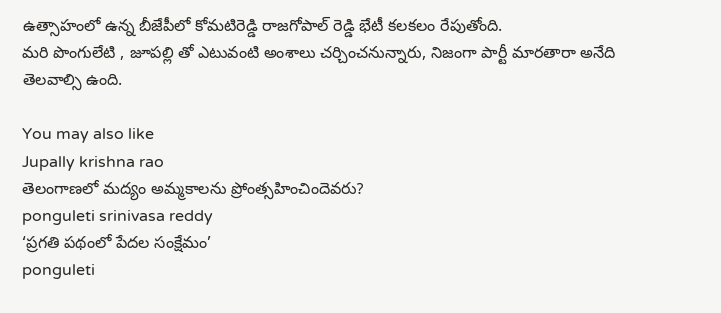ఉత్సాహంలో ఉన్న బీజేపీలో కోమటిరెడ్డి రాజగోపాల్ రెడ్డి భేటీ కలకలం రేపుతోంది.
మరి పొంగులేటి , జూపల్లి తో ఎటువంటి అంశాలు చర్చించనున్నారు, నిజంగా పార్టీ మారతారా అనేది తెలవాల్సి ఉంది.

You may also like
Jupally krishna rao
తెలంగాణలో మ‌ద్యం అమ్మ‌కాల‌ను ప్రోంత్స‌హించిందెవ‌రు?
ponguleti srinivasa reddy
‘ప్రగతి పథంలో పేదల సంక్షేమం’
ponguleti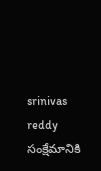srinivas reddy
సంక్షేమానికి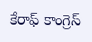కేరాఫ్ కాంగ్రెస్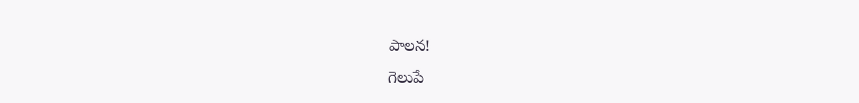పాల‌న‌!
గెలుపే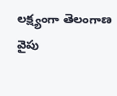లక్ష్యంగా తెలంగాణ వైపు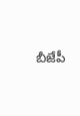బీజేపీ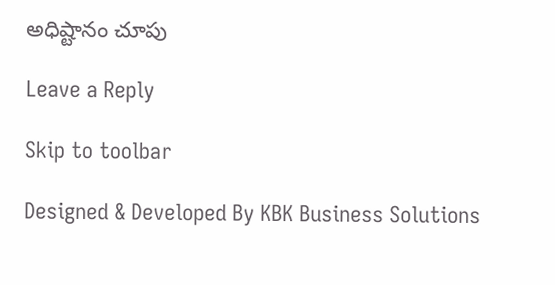అధిష్టానం చూపు

Leave a Reply

Skip to toolbar

Designed & Developed By KBK Business Solutions